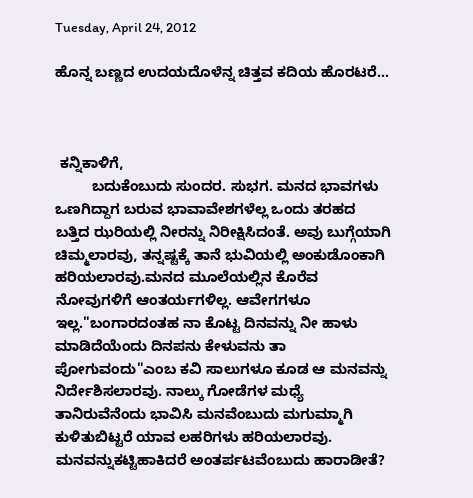Tuesday, April 24, 2012

ಹೊನ್ನ ಬಣ್ಣದ ಉದಯದೊಳೆನ್ನ ಚಿತ್ತವ ಕದಿಯ ಹೊರಟರೆ...



 ಕನ್ನಿಕಾಳಿಗೆ,
         ಬದುಕೆಂಬುದು ಸುಂದರ. ಸುಭಗ. ಮನದ ಭಾವಗಳು ಒಣಗಿದ್ದಾಗ ಬರುವ ಭಾವಾವೇಶಗಳೆಲ್ಲ ಒಂದು ತರಹದ ಬತ್ತಿದ ಝರಿಯಲ್ಲಿ ನೀರನ್ನು ನಿರೀಕ್ಷಿಸಿದಂತೆ. ಅವು ಬುಗ್ಗೆಯಾಗಿ ಚಿಮ್ಮಲಾರವು, ತನ್ನಷ್ಟಕ್ಕೆ ತಾನೆ ಭುವಿಯಲ್ಲಿ ಅಂಕುಡೊಂಕಾಗಿ ಹರಿಯಲಾರವು.ಮನದ ಮೂಲೆಯಲ್ಲಿನ ಕೊರೆವ ನೋವುಗಳಿಗೆ ಆಂತರ್ಯಗಳಿಲ್ಲ. ಆವೇಗಗಳೂ ಇಲ್ಲ."ಬಂಗಾರದಂತಹ ನಾ ಕೊಟ್ಟ ದಿನವನ್ನು ನೀ ಹಾಳು ಮಾಡಿದೆಯೆಂದು ದಿನಪನು ಕೇಳುವನು ತಾ ಪೋಗುವಂದು"ಎಂಬ ಕವಿ ಸಾಲುಗಳೂ ಕೂಡ ಆ ಮನವನ್ನು ನಿರ್ದೇಶಿಸಲಾರವು. ನಾಲ್ಕು ಗೋಡೆಗಳ ಮಧ್ಯೆ ತಾನಿರುವೆನೆಂದು ಭಾವಿಸಿ ಮನವೆಂಬುದು ಮಗುಮ್ಮಾಗಿ ಕುಳಿತುಬಿಟ್ಟರೆ ಯಾವ ಲಹರಿಗಳು ಹರಿಯಲಾರವು. ಮನವನ್ನುಕಟ್ಟಿಹಾಕಿದರೆ ಅಂತರ್ಪಟವೆಂಬುದು ಹಾರಾಡೀತೆ?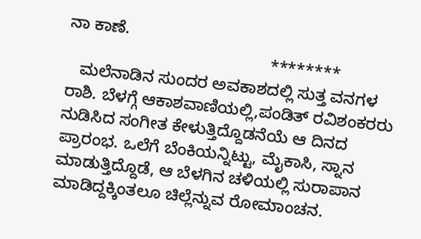ನಾ ಕಾಣೆ.
                                            ********
   ಮಲೆನಾಡಿನ ಸುಂದರ ಅವಕಾಶದಲ್ಲಿ ಸುತ್ತ ವನಗಳ ರಾಶಿ. ಬೆಳಗ್ಗೆ ಆಕಾಶವಾಣಿಯಲ್ಲಿ,ಪಂಡಿತ್ ರವಿಶಂಕರರು ನುಡಿಸಿದ ಸಂಗೀತ ಕೇಳುತ್ತಿದ್ದೊಡನೆಯೆ ಆ ದಿನದ ಪ್ರಾರಂಭ. ಒಲೆಗೆ ಬೆಂಕಿಯನ್ನಿಟ್ಟು, ಮೈಕಾಸಿ, ಸ್ನಾನ ಮಾಡುತ್ತಿದ್ದೊಡೆ, ಆ ಬೆಳಗಿನ ಚಳಿಯಲ್ಲಿ ಸುರಾಪಾನ ಮಾಡಿದ್ದಕ್ಕಿಂತಲೂ ಚಿಲ್ಲೆನ್ನುವ ರೋಮಾಂಚನ.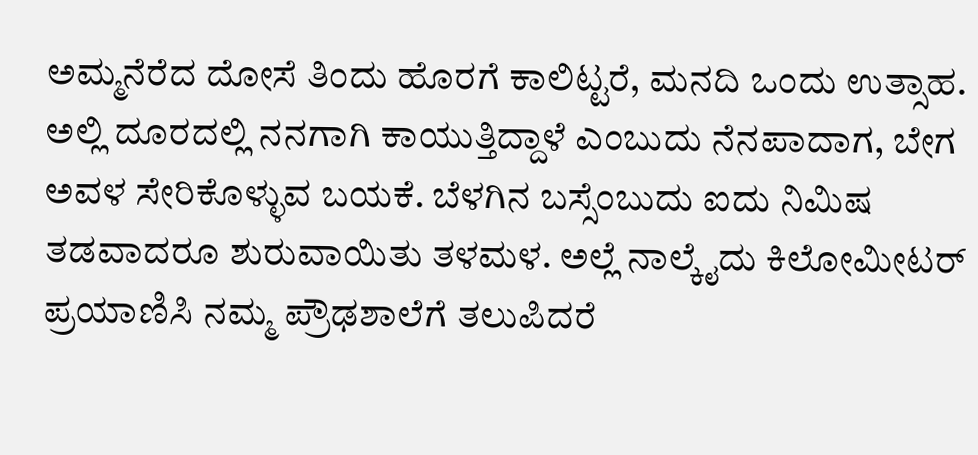ಅಮ್ಮನೆರೆದ ದೋಸೆ ತಿಂದು ಹೊರಗೆ ಕಾಲಿಟ್ಟರೆ, ಮನದಿ ಒಂದು ಉತ್ಸಾಹ. ಅಲ್ಲಿ ದೂರದಲ್ಲಿ ನನಗಾಗಿ ಕಾಯುತ್ತಿದ್ದಾಳೆ ಎಂಬುದು ನೆನಪಾದಾಗ, ಬೇಗ ಅವಳ ಸೇರಿಕೊಳ್ಳುವ ಬಯಕೆ. ಬೆಳಗಿನ ಬಸ್ಸೆಂಬುದು ಐದು ನಿಮಿಷ ತಡವಾದರೂ ಶುರುವಾಯಿತು ತಳಮಳ. ಅಲ್ಲೆ ನಾಲ್ಕೈದು ಕಿಲೋಮೀಟರ್ ಪ್ರಯಾಣಿಸಿ ನಮ್ಮ ಪ್ರೌಢಶಾಲೆಗೆ ತಲುಪಿದರೆ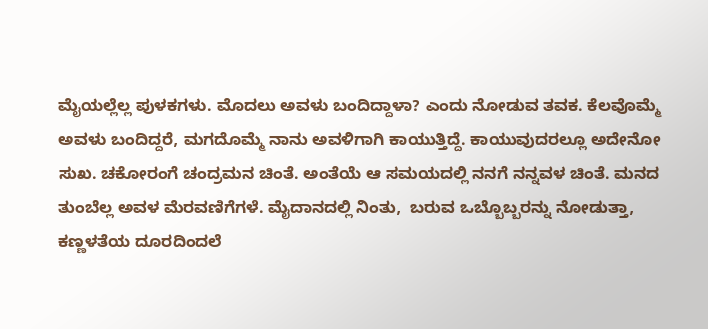ಮೈಯಲ್ಲೆಲ್ಲ ಪುಳಕಗಳು. ಮೊದಲು ಅವಳು ಬಂದಿದ್ದಾಳಾ? ಎಂದು ನೋಡುವ ತವಕ. ಕೆಲವೊಮ್ಮೆ ಅವಳು ಬಂದಿದ್ದರೆ, ಮಗದೊಮ್ಮೆ ನಾನು ಅವಳಿಗಾಗಿ ಕಾಯುತ್ತಿದ್ದೆ. ಕಾಯುವುದರಲ್ಲೂ ಅದೇನೋ ಸುಖ. ಚಕೋರಂಗೆ ಚಂದ್ರಮನ ಚಿಂತೆ. ಅಂತೆಯೆ ಆ ಸಮಯದಲ್ಲಿ ನನಗೆ ನನ್ನವಳ ಚಿಂತೆ. ಮನದ ತುಂಬೆಲ್ಲ ಅವಳ ಮೆರವಣಿಗೆಗಳೆ. ಮೈದಾನದಲ್ಲಿ ನಿಂತು,  ಬರುವ ಒಬ್ಬೊಬ್ಬರನ್ನು ನೋಡುತ್ತಾ, ಕಣ್ಣಳತೆಯ ದೂರದಿಂದಲೆ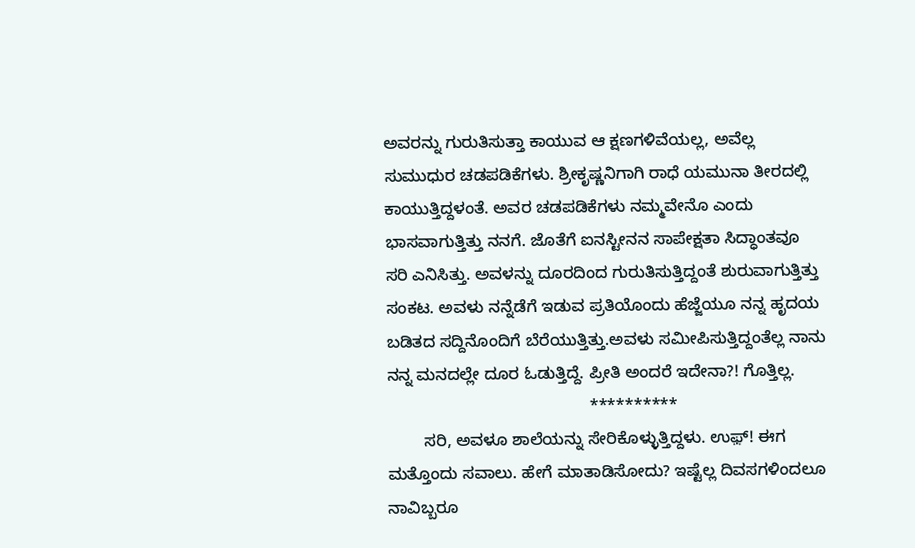ಅವರನ್ನು ಗುರುತಿಸುತ್ತಾ ಕಾಯುವ ಆ ಕ್ಷಣಗಳಿವೆಯಲ್ಲ, ಅವೆಲ್ಲ ಸುಮುಧುರ ಚಡಪಡಿಕೆಗಳು. ಶ್ರೀಕೃಷ್ಣನಿಗಾಗಿ ರಾಧೆ ಯಮುನಾ ತೀರದಲ್ಲಿ ಕಾಯುತ್ತಿದ್ದಳಂತೆ. ಅವರ ಚಡಪಡಿಕೆಗಳು ನಮ್ಮವೇನೊ ಎಂದು ಭಾಸವಾಗುತ್ತಿತ್ತು ನನಗೆ. ಜೊತೆಗೆ ಐನಸ್ಟೀನನ ಸಾಪೇಕ್ಷತಾ ಸಿದ್ಧಾಂತವೂ ಸರಿ ಎನಿಸಿತ್ತು. ಅವಳನ್ನು ದೂರದಿಂದ ಗುರುತಿಸುತ್ತಿದ್ದಂತೆ ಶುರುವಾಗುತ್ತಿತ್ತು ಸಂಕಟ. ಅವಳು ನನ್ನೆಡೆಗೆ ಇಡುವ ಪ್ರತಿಯೊಂದು ಹೆಜ್ಜೆಯೂ ನನ್ನ ಹೃದಯ ಬಡಿತದ ಸದ್ದಿನೊಂದಿಗೆ ಬೆರೆಯುತ್ತಿತ್ತು.ಅವಳು ಸಮೀಪಿಸುತ್ತಿದ್ದಂತೆಲ್ಲ ನಾನು ನನ್ನ ಮನದಲ್ಲೇ ದೂರ ಓಡುತ್ತಿದ್ದೆ. ಪ್ರೀತಿ ಅಂದರೆ ಇದೇನಾ?! ಗೊತ್ತಿಲ್ಲ.
                                            **********
        ಸರಿ, ಅವಳೂ ಶಾಲೆಯನ್ನು ಸೇರಿಕೊಳ್ಳುತ್ತಿದ್ದಳು. ಉಫ಼್! ಈಗ ಮತ್ತೊಂದು ಸವಾಲು. ಹೇಗೆ ಮಾತಾಡಿಸೋದು? ಇಷ್ಟೆಲ್ಲ ದಿವಸಗಳಿಂದಲೂ ನಾವಿಬ್ಬರೂ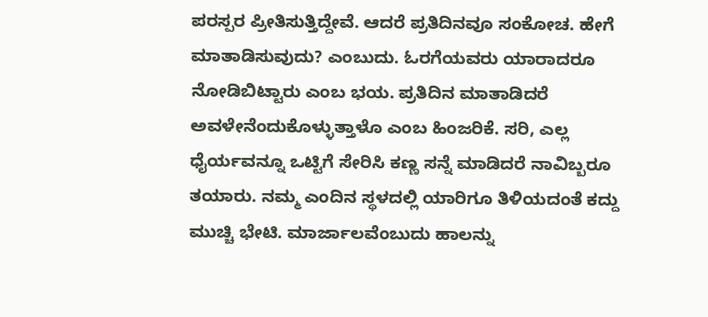ಪರಸ್ಪರ ಪ್ರೀತಿಸುತ್ತಿದ್ದೇವೆ. ಆದರೆ ಪ್ರತಿದಿನವೂ ಸಂಕೋಚ. ಹೇಗೆ ಮಾತಾಡಿಸುವುದು? ಎಂಬುದು. ಓರಗೆಯವರು ಯಾರಾದರೂ ನೋಡಿಬಿಟ್ಟಾರು ಎಂಬ ಭಯ. ಪ್ರತಿದಿನ ಮಾತಾಡಿದರೆ ಅವಳೇನೆಂದುಕೊಳ್ಳುತ್ತಾಳೊ ಎಂಬ ಹಿಂಜರಿಕೆ. ಸರಿ, ಎಲ್ಲ ಧೈರ್ಯವನ್ನೂ ಒಟ್ಟಿಗೆ ಸೇರಿಸಿ ಕಣ್ಣ ಸನ್ನೆ ಮಾಡಿದರೆ ನಾವಿಬ್ಬರೂ ತಯಾರು. ನಮ್ಮ ಎಂದಿನ ಸ್ಥಳದಲ್ಲಿ ಯಾರಿಗೂ ತಿಳಿಯದಂತೆ ಕದ್ದು ಮುಚ್ಚಿ ಭೇಟಿ. ಮಾರ್ಜಾಲವೆಂಬುದು ಹಾಲನ್ನು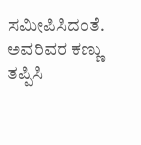ಸಮೀಪಿಸಿದಂತೆ. ಅವರಿವರ ಕಣ್ಣು ತಪ್ಪಿಸಿ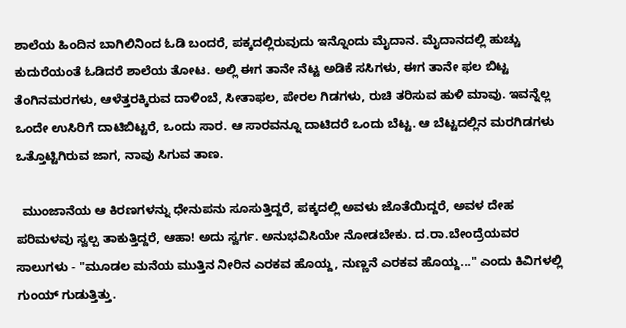ಶಾಲೆಯ ಹಿಂದಿನ ಬಾಗಿಲಿನಿಂದ ಓಡಿ ಬಂದರೆ, ಪಕ್ಕದಲ್ಲಿರುವುದು ಇನ್ನೊಂದು ಮೈದಾನ. ಮೈದಾನದಲ್ಲಿ ಹುಚ್ಚು ಕುದುರೆಯಂತೆ ಓಡಿದರೆ ಶಾಲೆಯ ತೋಟ. ಅಲ್ಲಿ ಈಗ ತಾನೇ ನೆಟ್ಟ ಅಡಿಕೆ ಸಸಿಗಳು, ಈಗ ತಾನೇ ಫಲ ಬಿಟ್ಟ ತೆಂಗಿನಮರಗಳು, ಆಳೆತ್ತರಕ್ಕಿರುವ ದಾಳಿಂಬೆ, ಸೀತಾಫಲ, ಪೇರಲ ಗಿಡಗಳು, ರುಚಿ ತರಿಸುವ ಹುಳಿ ಮಾವು. ಇವನ್ನೆಲ್ಲ ಒಂದೇ ಉಸಿರಿಗೆ ದಾಟಿಬಿಟ್ಟರೆ, ಒಂದು ಸಾರ. ಆ ಸಾರವನ್ನೂ ದಾಟಿದರೆ ಒಂದು ಬೆಟ್ಟ. ಆ ಬೆಟ್ಟದಲ್ಲಿನ ಮರಗಿಡಗಳು ಒತ್ತೊಟ್ಟಿಗಿರುವ ಜಾಗ, ನಾವು ಸಿಗುವ ತಾಣ.

  ಮುಂಜಾನೆಯ ಆ ಕಿರಣಗಳನ್ನು ಧೇನುಪನು ಸೂಸುತ್ತಿದ್ದರೆ, ಪಕ್ಕದಲ್ಲಿ ಅವಳು ಜೊತೆಯಿದ್ದರೆ, ಅವಳ ದೇಹ ಪರಿಮಳವು ಸ್ವಲ್ಪ ತಾಕುತ್ತಿದ್ದರೆ, ಆಹಾ! ಅದು ಸ್ವರ್ಗ. ಅನುಭವಿಸಿಯೇ ನೋಡಬೇಕು. ದ.ರಾ.ಬೇಂದ್ರೆಯವರ ಸಾಲುಗಳು - "ಮೂಡಲ ಮನೆಯ ಮುತ್ತಿನ ನೀರಿನ ಎರಕವ ಹೊಯ್ದ, ನುಣ್ಣನೆ ಎರಕವ ಹೊಯ್ದ..." ಎಂದು ಕಿವಿಗಳಲ್ಲಿ ಗುಂಯ್ ಗುಡುತ್ತಿತ್ತು.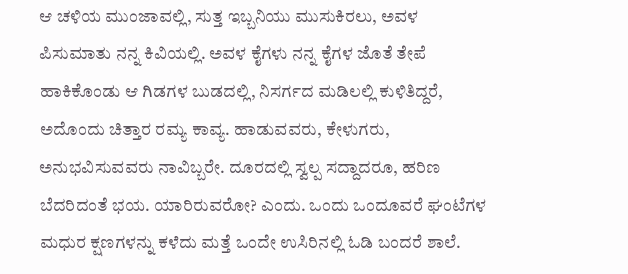ಆ ಚಳಿಯ ಮುಂಜಾವಲ್ಲಿ, ಸುತ್ತ ಇಬ್ಬನಿಯು ಮುಸುಕಿರಲು, ಅವಳ ಪಿಸುಮಾತು ನನ್ನ ಕಿವಿಯಲ್ಲಿ. ಅವಳ ಕೈಗಳು ನನ್ನ ಕೈಗಳ ಜೊತೆ ತೇಪೆ ಹಾಕಿಕೊಂಡು ಆ ಗಿಡಗಳ ಬುಡದಲ್ಲಿ, ನಿಸರ್ಗದ ಮಡಿಲಲ್ಲಿ ಕುಳಿತಿದ್ದರೆ,  ಅದೊಂದು ಚಿತ್ತಾರ ರಮ್ಯ ಕಾವ್ಯ. ಹಾಡುವವರು, ಕೇಳುಗರು, ಅನುಭವಿಸುವವರು ನಾವಿಬ್ಬರೇ. ದೂರದಲ್ಲಿ ಸ್ವಲ್ಪ ಸದ್ದಾದರೂ, ಹರಿಣ ಬೆದರಿದಂತೆ ಭಯ. ಯಾರಿರುವರೋ? ಎಂದು. ಒಂದು ಒಂದೂವರೆ ಘಂಟೆಗಳ ಮಧುರ ಕ್ಷಣಗಳನ್ನು ಕಳೆದು ಮತ್ತೆ ಒಂದೇ ಉಸಿರಿನಲ್ಲಿ ಓಡಿ ಬಂದರೆ ಶಾಲೆ.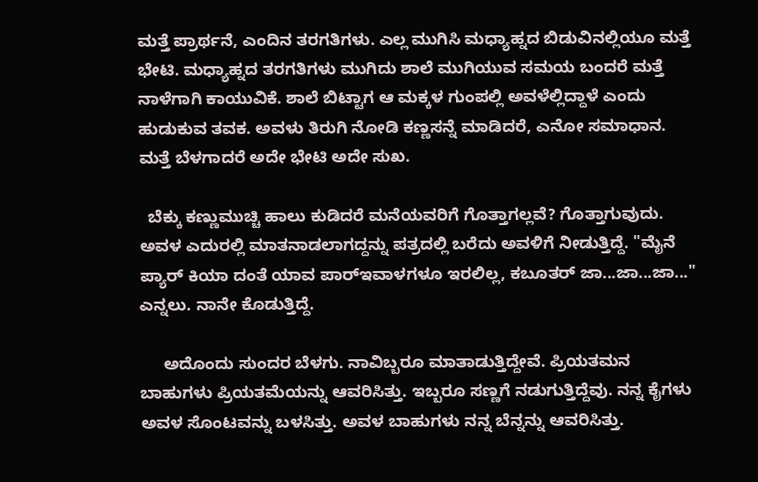ಮತ್ತೆ ಪ್ರಾರ್ಥನೆ, ಎಂದಿನ ತರಗತಿಗಳು. ಎಲ್ಲ ಮುಗಿಸಿ ಮಧ್ಯಾಹ್ನದ ಬಿಡುವಿನಲ್ಲಿಯೂ ಮತ್ತೆ ಭೇಟಿ. ಮಧ್ಯಾಹ್ನದ ತರಗತಿಗಳು ಮುಗಿದು ಶಾಲೆ ಮುಗಿಯುವ ಸಮಯ ಬಂದರೆ ಮತ್ತೆ ನಾಳೆಗಾಗಿ ಕಾಯುವಿಕೆ. ಶಾಲೆ ಬಿಟ್ಟಾಗ ಆ ಮಕ್ಕಳ ಗುಂಪಲ್ಲಿ ಅವಳೆಲ್ಲಿದ್ದಾಳೆ ಎಂದು ಹುಡುಕುವ ತವಕ. ಅವಳು ತಿರುಗಿ ನೋಡಿ ಕಣ್ಣಸನ್ನೆ ಮಾಡಿದರೆ, ಎನೋ ಸಮಾಧಾನ. ಮತ್ತೆ ಬೆಳಗಾದರೆ ಅದೇ ಭೇಟಿ ಅದೇ ಸುಖ.

  ಬೆಕ್ಕು ಕಣ್ಣುಮುಚ್ಚಿ ಹಾಲು ಕುಡಿದರೆ ಮನೆಯವರಿಗೆ ಗೊತ್ತಾಗಲ್ಲವೆ? ಗೊತ್ತಾಗುವುದು. ಅವಳ ಎದುರಲ್ಲಿ ಮಾತನಾಡಲಾಗದ್ದನ್ನು ಪತ್ರದಲ್ಲಿ ಬರೆದು ಅವಳಿಗೆ ನೀಡುತ್ತಿದ್ದೆ. "ಮೈನೆ ಪ್ಯಾರ್ ಕಿಯಾ ದಂತೆ ಯಾವ ಪಾರ್‍ಇವಾಳಗಳೂ ಇರಲಿಲ್ಲ, ಕಬೂತರ್ ಜಾ...ಜಾ...ಜಾ..." ಎನ್ನಲು. ನಾನೇ ಕೊಡುತ್ತಿದ್ದೆ.

     ಅದೊಂದು ಸುಂದರ ಬೆಳಗು. ನಾವಿಬ್ಬರೂ ಮಾತಾಡುತ್ತಿದ್ದೇವೆ. ಪ್ರಿಯತಮನ ಬಾಹುಗಳು ಪ್ರಿಯತಮೆಯನ್ನು ಆವರಿಸಿತ್ತು. ಇಬ್ಬರೂ ಸಣ್ಣಗೆ ನಡುಗುತ್ತಿದ್ದೆವು. ನನ್ನ ಕೈಗಳು ಅವಳ ಸೊಂಟವನ್ನು ಬಳಸಿತ್ತು. ಅವಳ ಬಾಹುಗಳು ನನ್ನ ಬೆನ್ನನ್ನು ಆವರಿಸಿತ್ತು.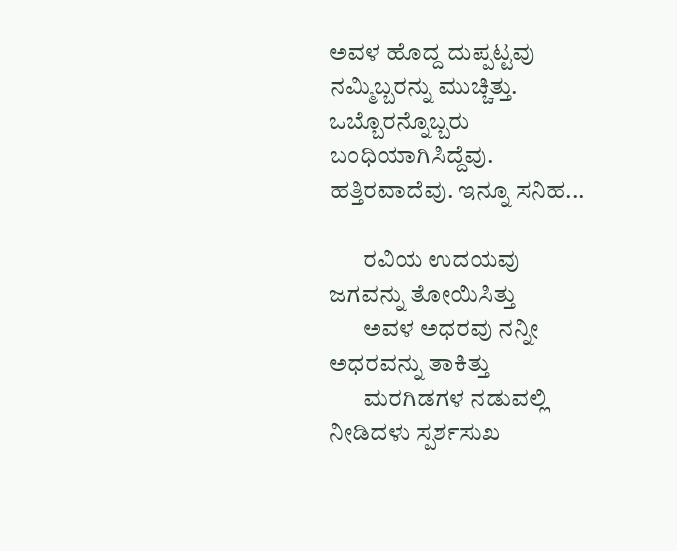ಅವಳ ಹೊದ್ದ ದುಪ್ಪಟ್ಟವು ನಮ್ಮಿಬ್ಬರನ್ನು ಮುಚ್ಚಿತ್ತು. ಒಬ್ಬೊರನ್ನೊಬ್ಬರು ಬಂಧಿಯಾಗಿಸಿದ್ದೆವು. ಹತ್ತಿರವಾದೆವು. ಇನ್ನೂ ಸನಿಹ...

       ರವಿಯ ಉದಯವು ಜಗವನ್ನು ತೋಯಿಸಿತ್ತು
       ಅವಳ ಅಧರವು ನನ್ನೀ ಅಧರವನ್ನು ತಾಕಿತ್ತು
       ಮರಗಿಡಗಳ ನಡುವಲ್ಲಿ ನೀಡಿದಳು ಸ್ಪರ್ಶಸುಖ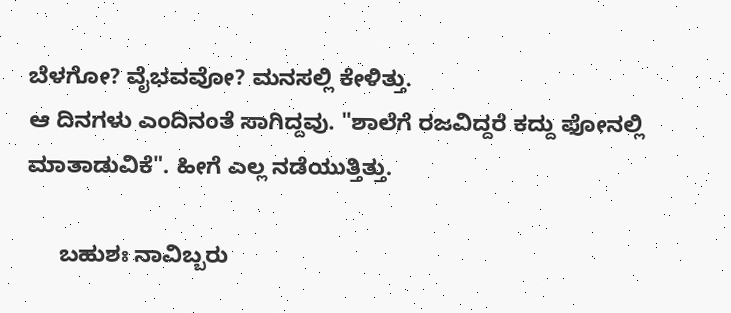ಬೆಳಗೋ? ವೈಭವವೋ? ಮನಸಲ್ಲಿ ಕೇಳಿತ್ತು.
ಆ ದಿನಗಳು ಎಂದಿನಂತೆ ಸಾಗಿದ್ದವು. "ಶಾಲೆಗೆ ರಜವಿದ್ದರೆ ಕದ್ದು ಫೋನಲ್ಲಿ ಮಾತಾಡುವಿಕೆ". ಹೀಗೆ ಎಲ್ಲ ನಡೆಯುತ್ತಿತ್ತು.

     ಬಹುಶಃ ನಾವಿಬ್ಬರು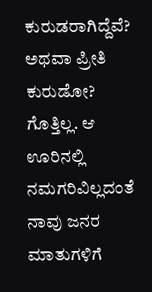ಕುರುಡರಾಗಿದ್ದೆವೆ? ಅಥವಾ ಪ್ರೀತಿ ಕುರುಡೋ? ಗೊತ್ತಿಲ್ಲ. ಆ ಊರಿನಲ್ಲಿ ನಮಗರಿವಿಲ್ಲದಂತೆ ನಾವು ಜನರ ಮಾತುಗಳಿಗೆ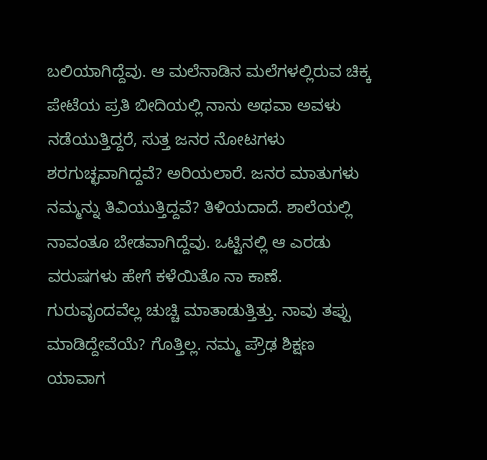ಬಲಿಯಾಗಿದ್ದೆವು. ಆ ಮಲೆನಾಡಿನ ಮಲೆಗಳಲ್ಲಿರುವ ಚಿಕ್ಕ ಪೇಟೆಯ ಪ್ರತಿ ಬೀದಿಯಲ್ಲಿ ನಾನು ಅಥವಾ ಅವಳು ನಡೆಯುತ್ತಿದ್ದರೆ, ಸುತ್ತ ಜನರ ನೋಟಗಳು ಶರಗುಚ್ಛವಾಗಿದ್ದವೆ? ಅರಿಯಲಾರೆ. ಜನರ ಮಾತುಗಳು ನಮ್ಮನ್ನು ತಿವಿಯುತ್ತಿದ್ದವೆ? ತಿಳಿಯದಾದೆ. ಶಾಲೆಯಲ್ಲಿ ನಾವಂತೂ ಬೇಡವಾಗಿದ್ದೆವು. ಒಟ್ಟಿನಲ್ಲಿ ಆ ಎರಡು ವರುಷಗಳು ಹೇಗೆ ಕಳೆಯಿತೊ ನಾ ಕಾಣೆ. ಗುರುವೃಂದವೆಲ್ಲ ಚುಚ್ಚಿ ಮಾತಾಡುತ್ತಿತ್ತು. ನಾವು ತಪ್ಪು ಮಾಡಿದ್ದೇವೆಯೆ? ಗೊತ್ತಿಲ್ಲ. ನಮ್ಮ ಪ್ರೌಢ ಶಿಕ್ಷಣ ಯಾವಾಗ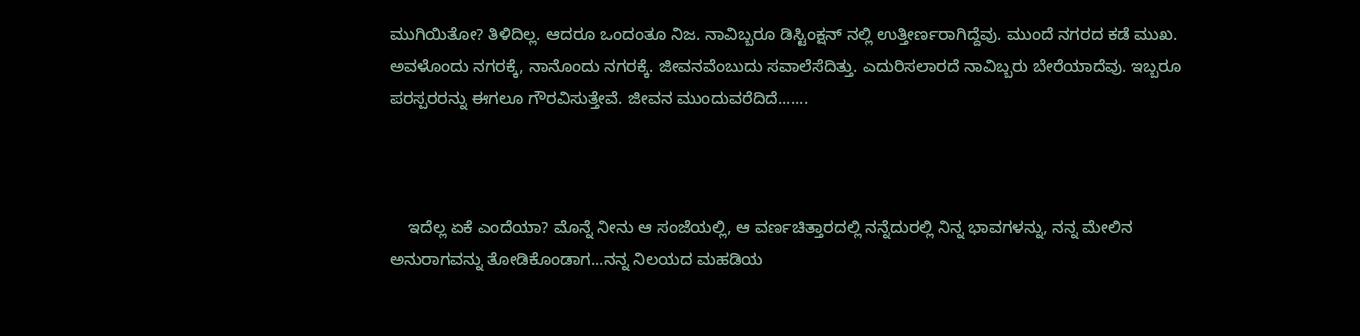ಮುಗಿಯಿತೋ? ತಿಳಿದಿಲ್ಲ. ಆದರೂ ಒಂದಂತೂ ನಿಜ. ನಾವಿಬ್ಬರೂ ಡಿಸ್ಟಿಂಕ್ಷನ್ ನಲ್ಲಿ ಉತ್ತೀರ್ಣರಾಗಿದ್ದೆವು. ಮುಂದೆ ನಗರದ ಕಡೆ ಮುಖ. ಅವಳೊಂದು ನಗರಕ್ಕೆ, ನಾನೊಂದು ನಗರಕ್ಕೆ. ಜೀವನವೆಂಬುದು ಸವಾಲೆಸೆದಿತ್ತು. ಎದುರಿಸಲಾರದೆ ನಾವಿಬ್ಬರು ಬೇರೆಯಾದೆವು. ಇಬ್ಬರೂ ಪರಸ್ಪರರನ್ನು ಈಗಲೂ ಗೌರವಿಸುತ್ತೇವೆ. ಜೀವನ ಮುಂದುವರೆದಿದೆ.......



    ಇದೆಲ್ಲ ಏಕೆ ಎಂದೆಯಾ? ಮೊನ್ನೆ ನೀನು ಆ ಸಂಜೆಯಲ್ಲಿ, ಆ ವರ್ಣಚಿತ್ತಾರದಲ್ಲಿ ನನ್ನೆದುರಲ್ಲಿ ನಿನ್ನ ಭಾವಗಳನ್ನು, ನನ್ನ ಮೇಲಿನ ಅನುರಾಗವನ್ನು ತೋಡಿಕೊಂಡಾಗ...ನನ್ನ ನಿಲಯದ ಮಹಡಿಯ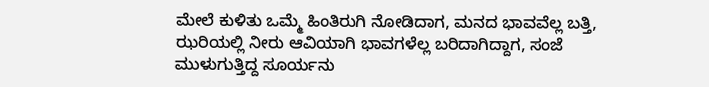ಮೇಲೆ ಕುಳಿತು ಒಮ್ಮೆ ಹಿಂತಿರುಗಿ ನೋಡಿದಾಗ, ಮನದ ಭಾವವೆಲ್ಲ ಬತ್ತಿ, ಝರಿಯಲ್ಲಿ ನೀರು ಆವಿಯಾಗಿ ಭಾವಗಳೆಲ್ಲ ಬರಿದಾಗಿದ್ದಾಗ, ಸಂಜೆ ಮುಳುಗುತ್ತಿದ್ದ ಸೂರ್ಯನು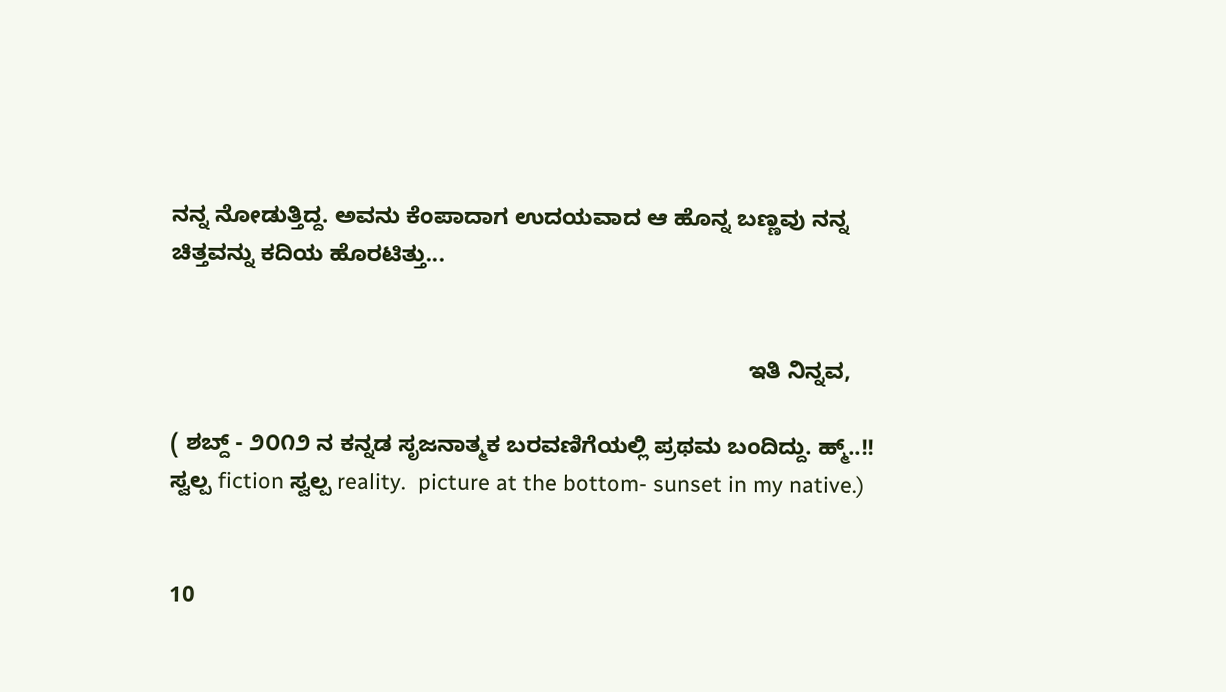ನನ್ನ ನೋಡುತ್ತಿದ್ದ. ಅವನು ಕೆಂಪಾದಾಗ ಉದಯವಾದ ಆ ಹೊನ್ನ ಬಣ್ಣವು ನನ್ನ ಚಿತ್ತವನ್ನು ಕದಿಯ ಹೊರಟಿತ್ತು...


                                                                                           ಇತಿ ನಿನ್ನವ,

( ಶಬ್ದ್ - ೨೦೧೨ ನ ಕನ್ನಡ ಸೃಜನಾತ್ಮಕ ಬರವಣಿಗೆಯಲ್ಲಿ ಪ್ರಥಮ ಬಂದಿದ್ದು. ಹ್ಮ್..!! ಸ್ವಲ್ಪ fiction ಸ್ವಲ್ಪ reality.  picture at the bottom- sunset in my native.)


10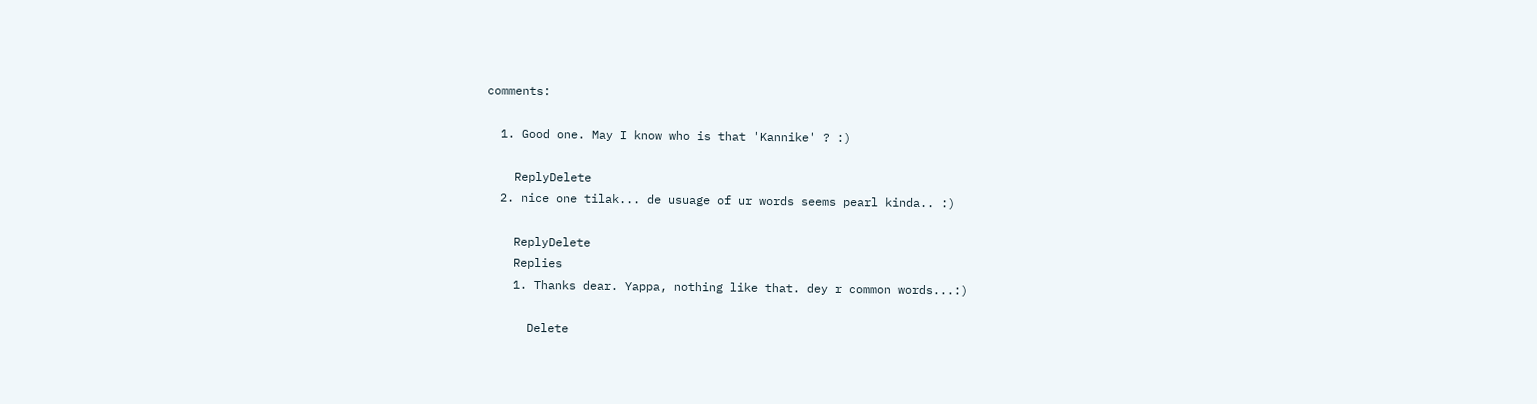comments:

  1. Good one. May I know who is that 'Kannike' ? :)

    ReplyDelete
  2. nice one tilak... de usuage of ur words seems pearl kinda.. :)

    ReplyDelete
    Replies
    1. Thanks dear. Yappa, nothing like that. dey r common words...:)

      Delete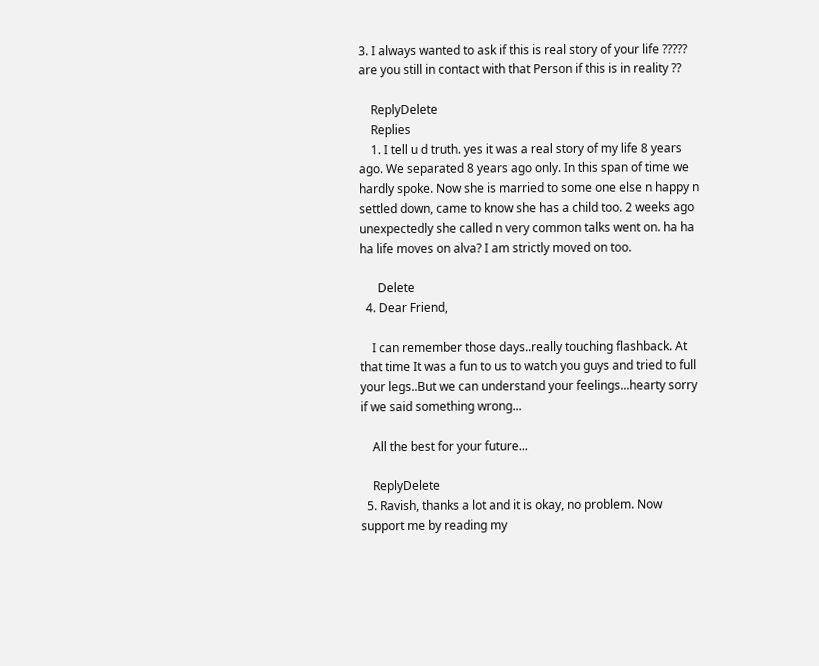3. I always wanted to ask if this is real story of your life ????? are you still in contact with that Person if this is in reality ??

    ReplyDelete
    Replies
    1. I tell u d truth. yes it was a real story of my life 8 years ago. We separated 8 years ago only. In this span of time we hardly spoke. Now she is married to some one else n happy n settled down, came to know she has a child too. 2 weeks ago unexpectedly she called n very common talks went on. ha ha ha life moves on alva? I am strictly moved on too.

      Delete
  4. Dear Friend,

    I can remember those days..really touching flashback. At that time It was a fun to us to watch you guys and tried to full your legs..But we can understand your feelings...hearty sorry if we said something wrong...

    All the best for your future...

    ReplyDelete
  5. Ravish, thanks a lot and it is okay, no problem. Now support me by reading my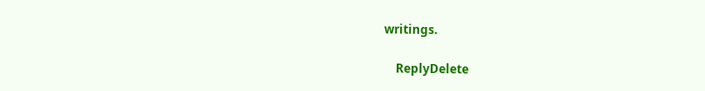writings.

    ReplyDelete